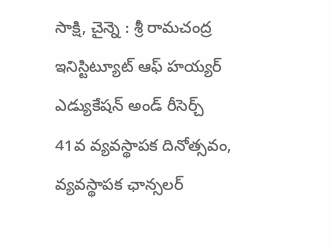సాక్షి, చైన్నె : శ్రీ రామచంద్ర ఇనిస్టిట్యూట్ ఆఫ్ హయ్యర్ ఎడ్యుకేషన్ అండ్ రీసెర్చ్ 41వ వ్యవస్థాపక దినోత్సవం, వ్యవస్థాపక ఛాన్సలర్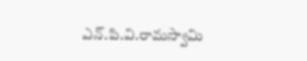ఎన్.పి.వి.రామస్వామి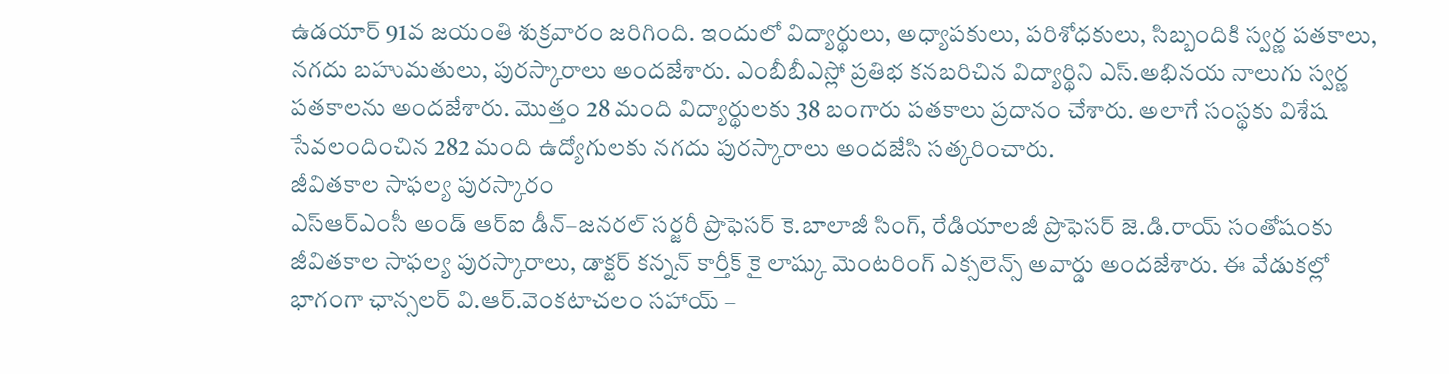ఉడయార్ 91వ జయంతి శుక్రవారం జరిగింది. ఇందులో విద్యార్థులు, అధ్యాపకులు, పరిశోధకులు, సిబ్బందికి స్వర్ణ పతకాలు, నగదు బహుమతులు, పురస్కారాలు అందజేశారు. ఎంబీబీఎస్లో ప్రతిభ కనబరిచిన విద్యార్థిని ఎస్.అభినయ నాలుగు స్వర్ణ పతకాలను అందజేశారు. మొత్తం 28 మంది విద్యార్థులకు 38 బంగారు పతకాలు ప్రదానం చేశారు. అలాగే సంస్థకు విశేష సేవలందించిన 282 మంది ఉద్యోగులకు నగదు పురస్కారాలు అందజేసి సత్కరించారు.
జీవితకాల సాఫల్య పురస్కారం
ఎస్ఆర్ఎంసీ అండ్ ఆర్ఐ డీన్–జనరల్ సర్జరీ ప్రొఫెసర్ కె.బాలాజీ సింగ్, రేడియాలజీ ప్రొఫెసర్ జె.డి.రాయ్ సంతోషంకు జీవితకాల సాఫల్య పురస్కారాలు, డాక్టర్ కన్నన్ కార్తీక్ కై లాష్కు మెంటరింగ్ ఎక్సలెన్స్ అవార్డు అందజేశారు. ఈ వేడుకల్లో భాగంగా ఛాన్సలర్ వి.ఆర్.వెంకటాచలం సహాయ్ –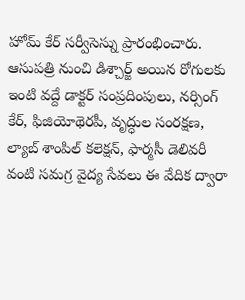హోమ్ కేర్ సర్వీసెస్ను ప్రారంభించారు. ఆసుపత్రి నుంచి డిశ్చార్జ్ అయిన రోగులకు ఇంటి వద్దే డాక్టర్ సంప్రదింపులు, నర్సింగ్ కేర్, ఫిజియోథెరపీ, వృద్ధుల సంరక్షణ, ల్యాబ్ శాంపిల్ కలెక్షన్, ఫార్మసీ డెలివరీ వంటి సమగ్ర వైద్య సేవలు ఈ వేదిక ద్వారా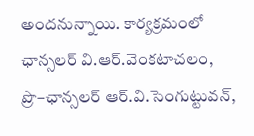అందనున్నాయి. కార్యక్రమంలో ఛాన్సలర్ వి.ఆర్.వెంకటాచలం, ప్రొ–ఛాన్సలర్ ఆర్.వి.సెంగుట్టువన్,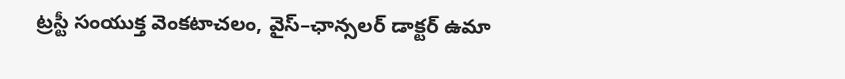ట్రస్టీ సంయుక్త వెంకటాచలం, వైస్–ఛాన్సలర్ డాక్టర్ ఉమా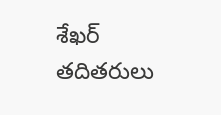శేఖర్ తదితరులు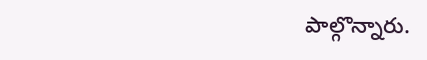పాల్గొన్నారు.